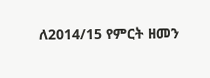ለ2014/15 የምርት ዘመን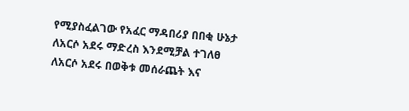የሚያስፈልገው የአፈር ማዳበሪያ በበቂ ሁኔታ ለአርሶ አደሩ ማድረስ እንደሚቻል ተገለፀ
ለአርሶ አደሩ በወቅቱ መሰራጨት እና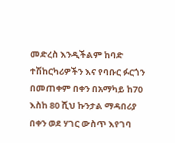መድረስ እንዲችልም ከባድ ተሽከርካሪዎችን እና የባቡር ፉርጎን በመጠቀም በቀን በአማካይ ከ70 እስከ 80 ሺህ ኩንታል ማዳበሪያ በቀን ወደ ሃገር ውስጥ እየገባ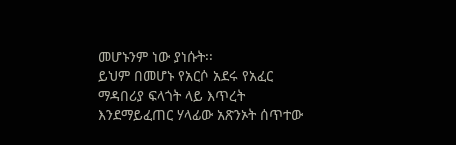መሆኑንም ነው ያነሱት፡፡
ይህም በመሆኑ የአርሶ አደሩ የአፈር ማዳበሪያ ፍላጎት ላይ እጥረት እንደማይፈጠር ሃላፊው አጽንኦት ሰጥተው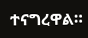ተናግረዋል።